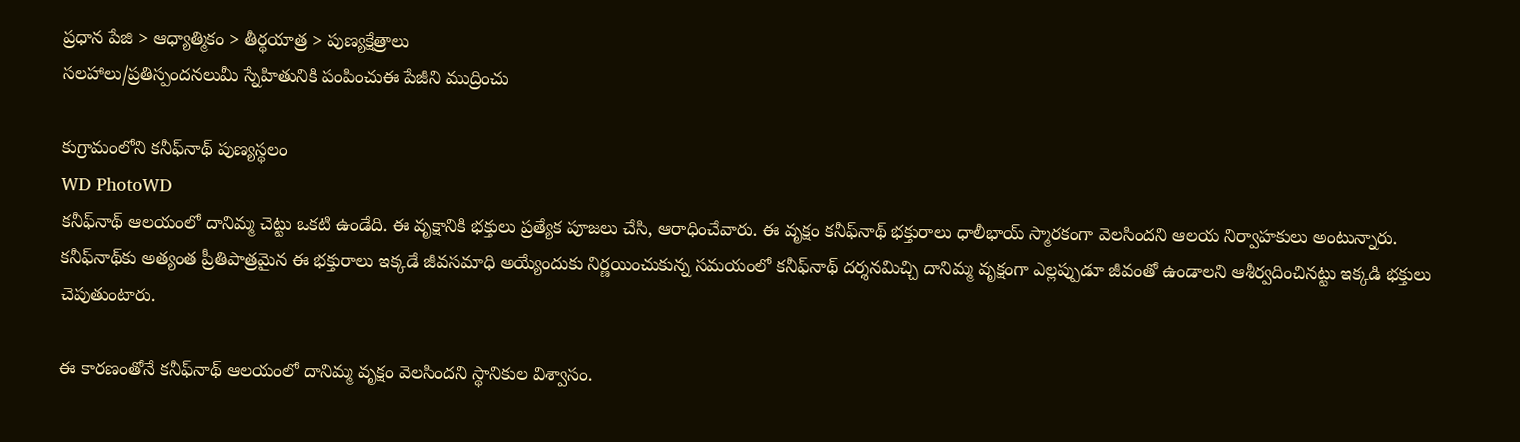ప్రధాన పేజి > ఆధ్యాత్మికం > తీర్థయాత్ర > పుణ్యక్షేత్రాలు
సలహాలు/ప్రతిస్పందనలుమీ స్నేహితునికి పంపించుఈ పేజీని ముద్రించు

కుగ్రామంలోని కనీఫ్‌నాథ్ పుణ్యస్థలం
WD PhotoWD
కనీఫ్‌నాథ్ ఆలయంలో దానిమ్మ చెట్టు ఒకటి ఉండేది. ఈ వృక్షానికి భక్తులు ప్రత్యేక పూజలు చేసి, ఆరాధించేవారు. ఈ వృక్షం కనీఫ్‌నాథ్ భక్తురాలు ధాలీభాయ్ స్మారకంగా వెలసిందని ఆలయ నిర్వాహకులు అంటున్నారు. కనీఫ్‌నాథ్‌కు అత్యంత ప్రీతిపాత్రమైన ఈ భక్తురాలు ఇక్కడే జీవసమాధి అయ్యేందుకు నిర్ణయించుకున్న సమయంలో కనీఫ్‌నాథ్ దర్శనమిచ్చి దానిమ్మ వృక్షంగా ఎల్లప్పుడూ జీవంతో ఉండాలని ఆశీర్వదించినట్టు ఇక్కడి భక్తులు చెపుతుంటారు.

ఈ కారణంతోనే కనీఫ్‌నాథ్ ఆలయంలో దానిమ్మ వృక్షం వెలసిందని స్థానికుల విశ్వాసం.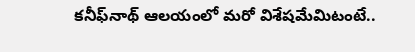కనీఫ్‌నాథ్ ఆలయంలో మరో విశేషమేమిటంటే..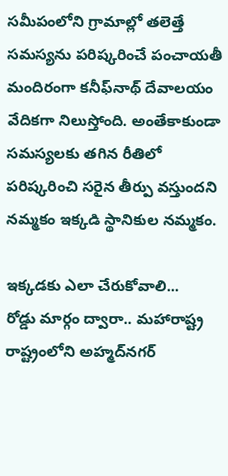సమీపంలోని గ్రామాల్లో తలెత్తే సమస్యను పరిష్కరించే పంచాయతీ మందిరంగా కనీఫ్‌నాథ్ దేవాలయం వేదికగా నిలుస్తోంది. అంతేకాకుండా సమస్యలకు తగిన రీతిలో పరిష్కరించి సరైన తీర్పు వస్తుందని నమ్మకం ఇక్కడి స్థానికుల నమ్మకం.

ఇక్కడకు ఎలా చేరుకోవాలి...
రోడ్డు మార్గం ద్వారా.. మహారాష్ట్ర రాష్ట్రంలోని అహ్మద్‌నగర్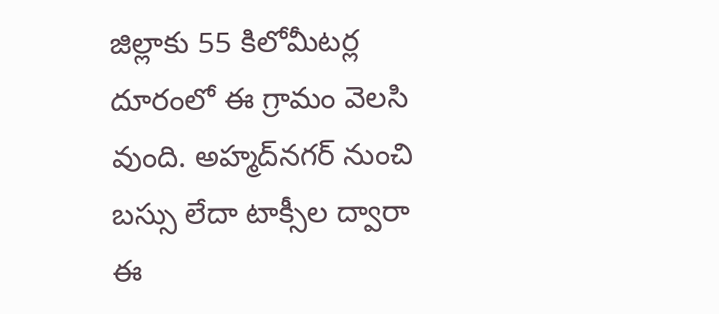జిల్లాకు 55 కిలోమీటర్ల దూరంలో ఈ గ్రామం వెలసి వుంది. అహ్మద్‌నగర్ నుంచి బస్సు లేదా టాక్సీల ద్వారా ఈ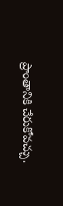ప్రాంతానికి చేరుకోవచ్చు.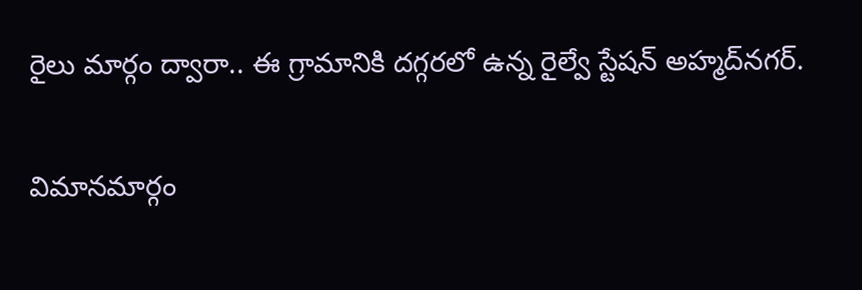రైలు మార్గం ద్వారా.. ఈ గ్రామానికి దగ్గరలో ఉన్న రైల్వే స్టేషన్ అహ్మద్‌నగర్‌.

విమానమార్గం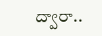ద్వారా..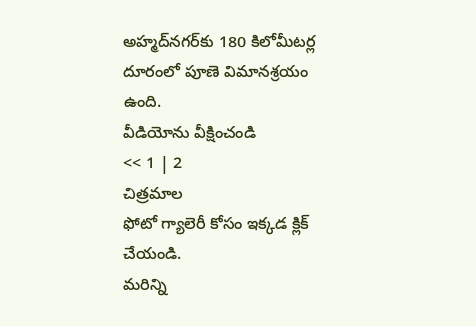అహ్మద్‌‌నగర్‌కు 180 కిలోమీటర్ల దూరంలో పూణె విమానశ్రయం ఉంది.
వీడియోను వీక్షించండి
<< 1 | 2
చిత్రమాల
ఫోటో గ్యాలెరీ కోసం ఇక్కడ క్లిక్ చేయండి.
మరిన్ని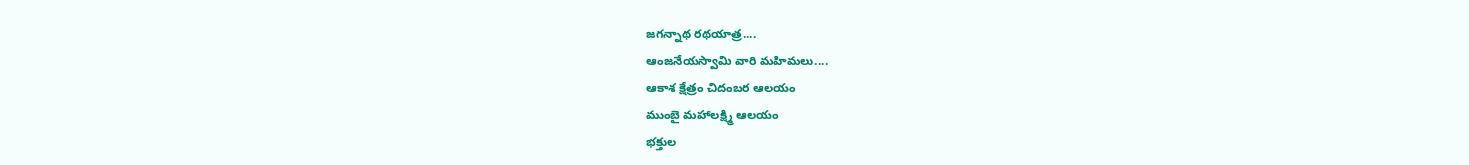జగన్నాథ రథయాత్ర....
ఆంజనేయస్వామి వారి మహిమలు....
ఆకాశ క్షేత్రం చిదంబర ఆలయం
ముంబై మహాలక్ష్మి ఆలయం
భక్తుల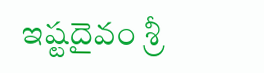ఇష్టదైవం శ్రీ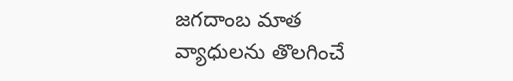జగదాంబ మాత
వ్యాధులను తొలగించే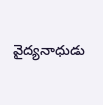వైద్యనాధుడు